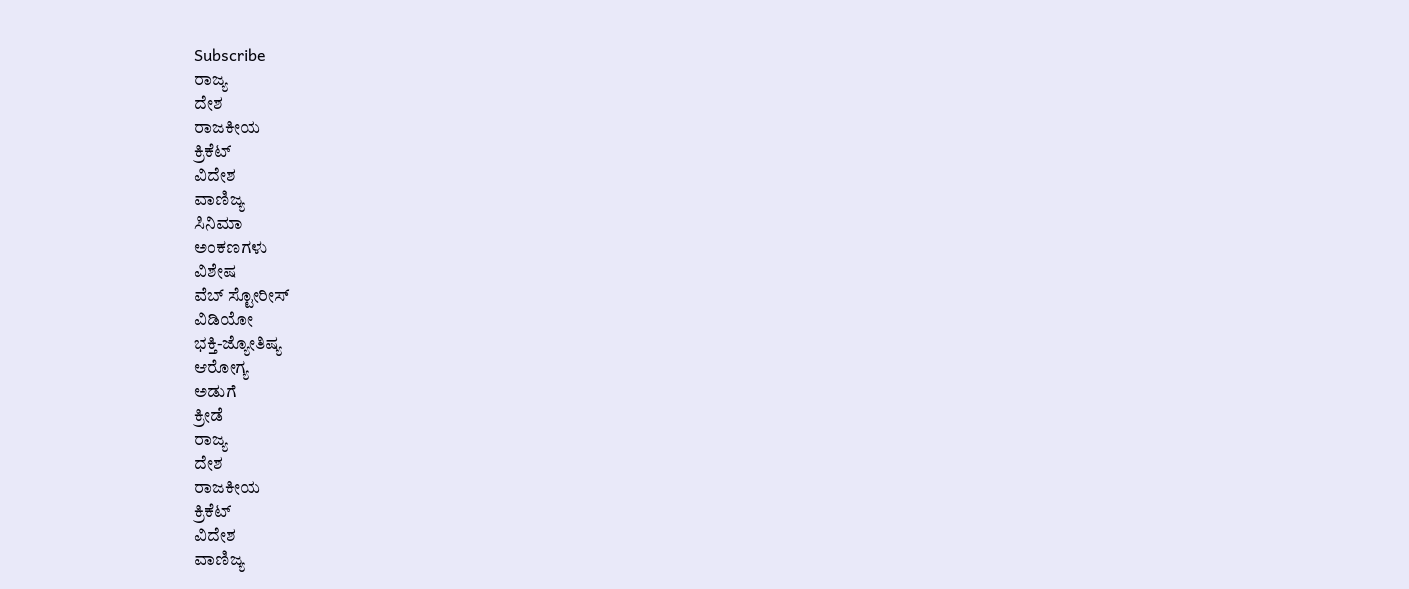Subscribe
ರಾಜ್ಯ
ದೇಶ
ರಾಜಕೀಯ
ಕ್ರಿಕೆಟ್
ವಿದೇಶ
ವಾಣಿಜ್ಯ
ಸಿನಿಮಾ
ಅಂಕಣಗಳು
ವಿಶೇಷ
ವೆಬ್ ಸ್ಟೋರೀಸ್
ವಿಡಿಯೋ
ಭಕ್ತಿ-ಜ್ಯೋತಿಷ್ಯ
ಆರೋಗ್ಯ
ಅಡುಗೆ
ಕ್ರೀಡೆ
ರಾಜ್ಯ
ದೇಶ
ರಾಜಕೀಯ
ಕ್ರಿಕೆಟ್
ವಿದೇಶ
ವಾಣಿಜ್ಯ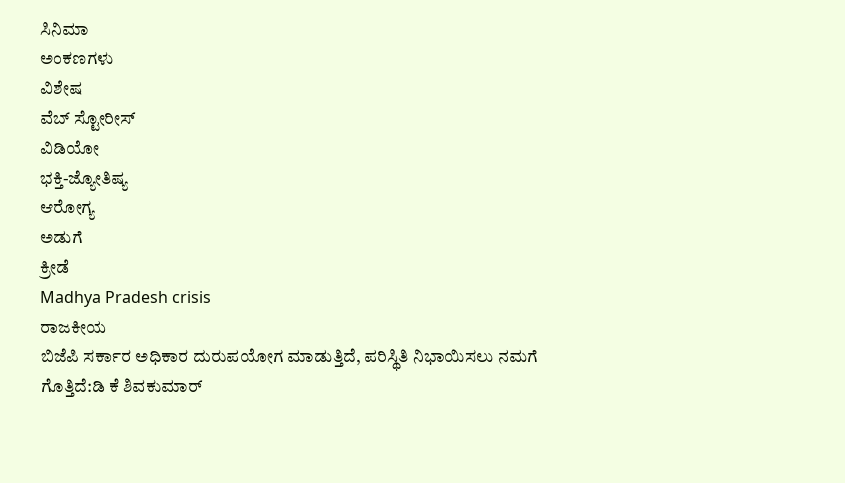ಸಿನಿಮಾ
ಅಂಕಣಗಳು
ವಿಶೇಷ
ವೆಬ್ ಸ್ಟೋರೀಸ್
ವಿಡಿಯೋ
ಭಕ್ತಿ-ಜ್ಯೋತಿಷ್ಯ
ಆರೋಗ್ಯ
ಅಡುಗೆ
ಕ್ರೀಡೆ
Madhya Pradesh crisis
ರಾಜಕೀಯ
ಬಿಜೆಪಿ ಸರ್ಕಾರ ಅಧಿಕಾರ ದುರುಪಯೋಗ ಮಾಡುತ್ತಿದೆ, ಪರಿಸ್ಥಿತಿ ನಿಭಾಯಿಸಲು ನಮಗೆ ಗೊತ್ತಿದೆ:ಡಿ ಕೆ ಶಿವಕುಮಾರ್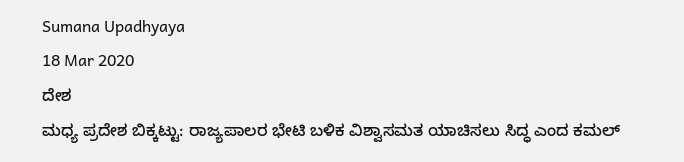Sumana Upadhyaya
18 Mar 2020
ದೇಶ
ಮಧ್ಯ ಪ್ರದೇಶ ಬಿಕ್ಕಟ್ಟು: ರಾಜ್ಯಪಾಲರ ಭೇಟಿ ಬಳಿಕ ವಿಶ್ವಾಸಮತ ಯಾಚಿಸಲು ಸಿದ್ಧ ಎಂದ ಕಮಲ್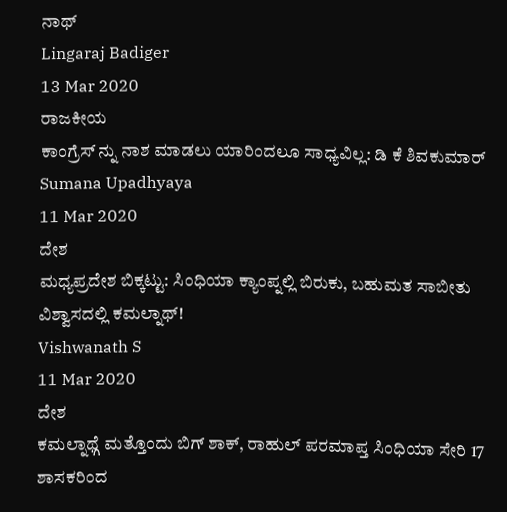ನಾಥ್
Lingaraj Badiger
13 Mar 2020
ರಾಜಕೀಯ
ಕಾಂಗ್ರೆಸ್ ನ್ನು ನಾಶ ಮಾಡಲು ಯಾರಿಂದಲೂ ಸಾಧ್ಯವಿಲ್ಲ: ಡಿ ಕೆ ಶಿವಕುಮಾರ್
Sumana Upadhyaya
11 Mar 2020
ದೇಶ
ಮಧ್ಯಪ್ರದೇಶ ಬಿಕ್ಕಟ್ಟು: ಸಿಂಧಿಯಾ ಕ್ಯಾಂಪ್ನಲ್ಲಿ ಬಿರುಕು, ಬಹುಮತ ಸಾಬೀತು ವಿಶ್ವಾಸದಲ್ಲಿ ಕಮಲ್ನಾಥ್!
Vishwanath S
11 Mar 2020
ದೇಶ
ಕಮಲ್ನಾಥ್ಗೆ ಮತ್ತೊಂದು ಬಿಗ್ ಶಾಕ್, ರಾಹುಲ್ ಪರಮಾಪ್ತ ಸಿಂಧಿಯಾ ಸೇರಿ 17 ಶಾಸಕರಿಂದ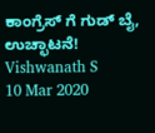ಕಾಂಗ್ರೆಸ್ ಗೆ ಗುಡ್ ಬೈ, ಉಚ್ಛಾಟನೆ!
Vishwanath S
10 Mar 2020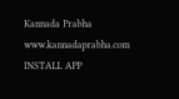Kannada Prabha
www.kannadaprabha.com
INSTALL APP